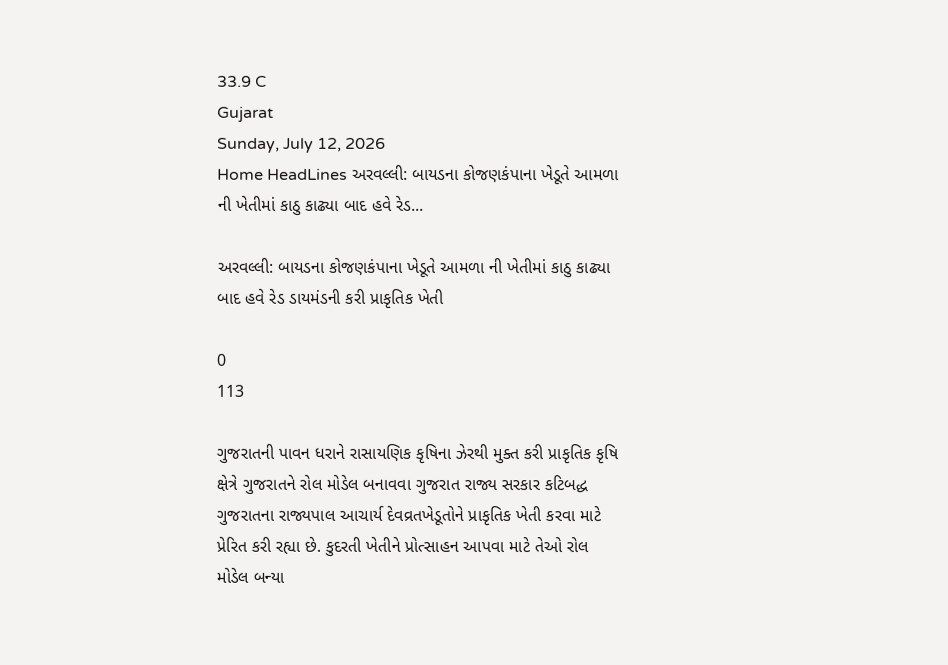33.9 C
Gujarat
Sunday, July 12, 2026
Home HeadLines અરવલ્લી: બાયડના કોજણકંપાના ખેડૂતે આમળા ની ખેતીમાં કાઠુ કાઢ્યા બાદ હવે રેડ...

અરવલ્લી: બાયડના કોજણકંપાના ખેડૂતે આમળા ની ખેતીમાં કાઠુ કાઢ્યા બાદ હવે રેડ ડાયમંડની કરી પ્રાકૃતિક ખેતી

0
113

ગુજરાતની પાવન ધરાને રાસાયણિક કૃષિના ઝેરથી મુક્ત કરી પ્રાકૃતિક કૃષિ ક્ષેત્રે ગુજરાતને રોલ મોડેલ બનાવવા ગુજરાત રાજ્ય સરકાર કટિબદ્ધ
ગુજરાતના રાજ્યપાલ આચાર્ય દેવવ્રતખેડૂતોને પ્રાકૃતિક ખેતી કરવા માટે પ્રેરિત કરી રહ્યા છે. કુદરતી ખેતીને પ્રોત્સાહન આપવા માટે તેઓ રોલ મોડેલ બન્યા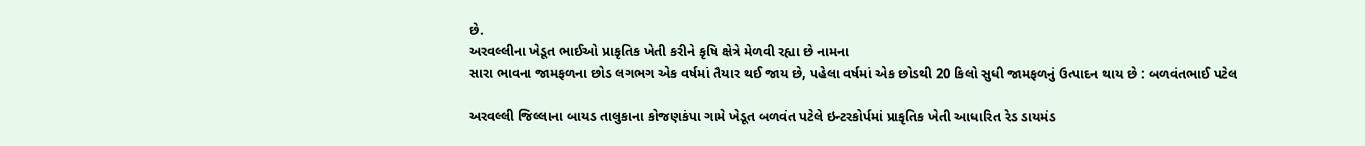છે.
અરવલ્લીના ખેડૂત ભાઈઓ પ્રાકૃતિક ખેતી કરીને કૃષિ ક્ષેત્રે મેળવી રહ્યા છે નામના
સારા ભાવના જામફળના છોડ લગભગ એક વર્ષમાં તૈયાર થઈ જાય છે, પહેલા વર્ષમાં એક છોડથી 20 કિલો સુધી જામફળનું ઉત્પાદન થાય છે : બળવંતભાઈ પટેલ

અરવલ્લી જિલ્લાના બાયડ તાલુકાના કોજણકંપા ગામે ખેડૂત બળવંત પટેલે ઇન્ટરકોર્પમાં પ્રાકૃતિક ખેતી આધારિત રેડ ડાયમંડ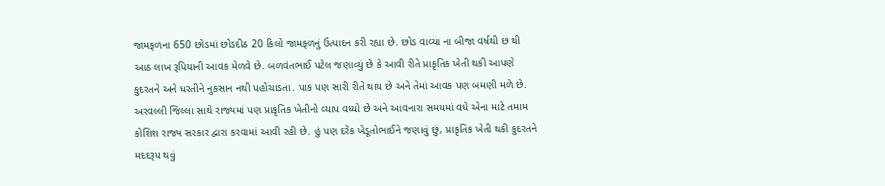જામફળના 650 છોડમાં છોડદીઠ 20 કિલો જામફળનું ઉત્પાદન કરી રહ્યા છે. છોડ વાવ્યા ના બીજા વર્ષથી છ થી આઠ લાખ રૂપિયાની આવક મેળવે છે. બળવંતભાઈ પટેલ જણાવ્યું છે કે આવી રીતે પ્રાકૃતિક ખેતી થકી આપણે કુદરતને અને ધરતીને નુકસાન નથી પહોંચાડતા. પાક પણ સારી રીતે થાય છે અને તેમાં આવક પણ બમણી મળે છે. અરવલ્લી જિલ્લા સાથે રાજ્યમાં પણ પ્રાકૃતિક ખેતીનો વ્યાપ વધ્યો છે અને આવનારા સમયમાં વધે એના માટે તમામ કોશિશ રાજ્ય સરકાર દ્વારા કરવામાં આવી રહી છે. હું પણ દરેક ખેડૂતોભાઈને જણાવું છું, પ્રાકૃતિક ખેતી થકી કુદરતને મદદરૂપ થવું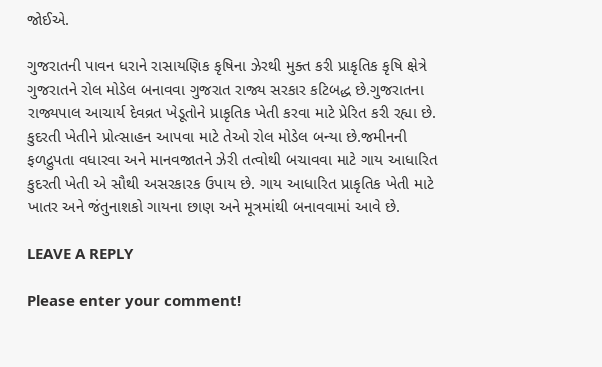જોઈએ.

ગુજરાતની પાવન ધરાને રાસાયણિક કૃષિના ઝેરથી મુક્ત કરી પ્રાકૃતિક કૃષિ ક્ષેત્રે ગુજરાતને રોલ મોડેલ બનાવવા ગુજરાત રાજ્ય સરકાર કટિબદ્ધ છે.ગુજરાતના રાજ્યપાલ આચાર્ય દેવવ્રત ખેડૂતોને પ્રાકૃતિક ખેતી કરવા માટે પ્રેરિત કરી રહ્યા છે. કુદરતી ખેતીને પ્રોત્સાહન આપવા માટે તેઓ રોલ મોડેલ બન્યા છે.જમીનની ફળદ્રુપતા વધારવા અને માનવજાતને ઝેરી તત્વોથી બચાવવા માટે ગાય આધારિત કુદરતી ખેતી એ સૌથી અસરકારક ઉપાય છે. ગાય આધારિત પ્રાકૃતિક ખેતી માટે ખાતર અને જંતુનાશકો ગાયના છાણ અને મૂત્રમાંથી બનાવવામાં આવે છે.

LEAVE A REPLY

Please enter your comment!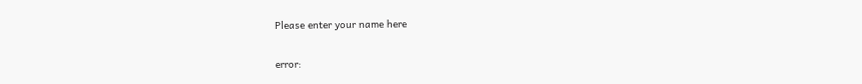Please enter your name here

error: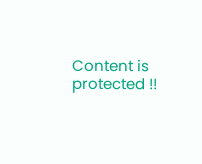Content is protected !!